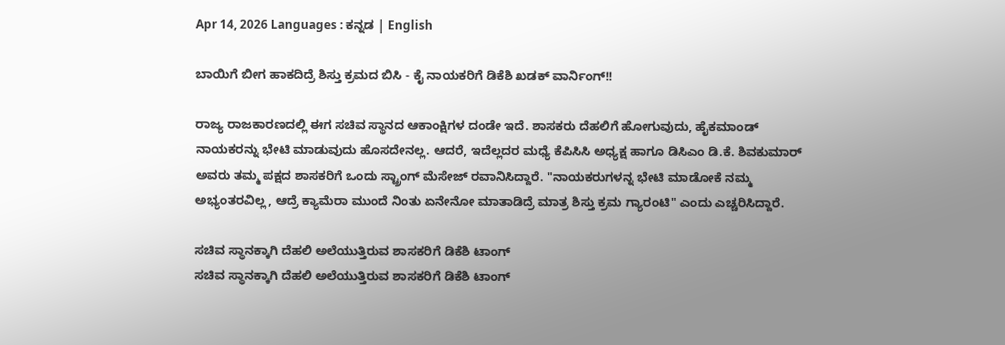Apr 14, 2026 Languages : ಕನ್ನಡ | English

ಬಾಯಿಗೆ ಬೀಗ ಹಾಕದಿದ್ರೆ ಶಿಸ್ತು ಕ್ರಮದ ಬಿಸಿ - ಕೈ ನಾಯಕರಿಗೆ ಡಿಕೆಶಿ ಖಡಕ್ ವಾರ್ನಿಂಗ್!!

ರಾಜ್ಯ ರಾಜಕಾರಣದಲ್ಲಿ ಈಗ ಸಚಿವ ಸ್ಥಾನದ ಆಕಾಂಕ್ಷಿಗಳ ದಂಡೇ ಇದೆ. ಶಾಸಕರು ದೆಹಲಿಗೆ ಹೋಗುವುದು, ಹೈಕಮಾಂಡ್ ನಾಯಕರನ್ನು ಭೇಟಿ ಮಾಡುವುದು ಹೊಸದೇನಲ್ಲ. ಆದರೆ, ಇದೆಲ್ಲದರ ಮಧ್ಯೆ ಕೆಪಿಸಿಸಿ ಅಧ್ಯಕ್ಷ ಹಾಗೂ ಡಿಸಿಎಂ ಡಿ.ಕೆ. ಶಿವಕುಮಾರ್ ಅವರು ತಮ್ಮ ಪಕ್ಷದ ಶಾಸಕರಿಗೆ ಒಂದು ಸ್ಟ್ರಾಂಗ್ ಮೆಸೇಜ್ ರವಾನಿಸಿದ್ದಾರೆ. "ನಾಯಕರುಗಳನ್ನ ಭೇಟಿ ಮಾಡೋಕೆ ನಮ್ಮ ಅಭ್ಯಂತರವಿಲ್ಲ, ಆದ್ರೆ ಕ್ಯಾಮೆರಾ ಮುಂದೆ ನಿಂತು ಏನೇನೋ ಮಾತಾಡಿದ್ರೆ ಮಾತ್ರ ಶಿಸ್ತು ಕ್ರಮ ಗ್ಯಾರಂಟಿ" ಎಂದು ಎಚ್ಚರಿಸಿದ್ದಾರೆ.

ಸಚಿವ ಸ್ಥಾನಕ್ಕಾಗಿ ದೆಹಲಿ ಅಲೆಯುತ್ತಿರುವ ಶಾಸಕರಿಗೆ ಡಿಕೆಶಿ ಟಾಂಗ್
ಸಚಿವ ಸ್ಥಾನಕ್ಕಾಗಿ ದೆಹಲಿ ಅಲೆಯುತ್ತಿರುವ ಶಾಸಕರಿಗೆ ಡಿಕೆಶಿ ಟಾಂಗ್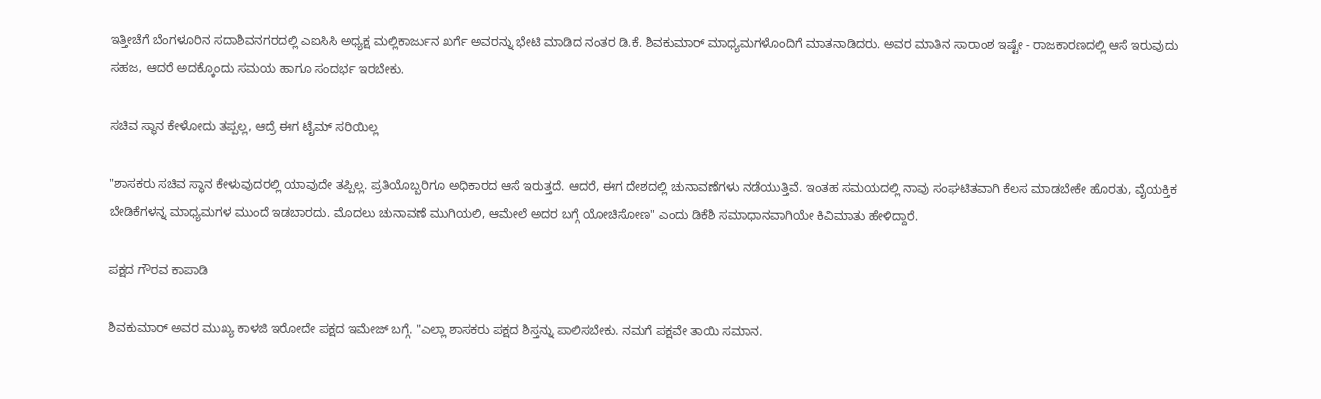ಇತ್ತೀಚೆಗೆ ಬೆಂಗಳೂರಿನ ಸದಾಶಿವನಗರದಲ್ಲಿ ಎಐಸಿಸಿ ಅಧ್ಯಕ್ಷ ಮಲ್ಲಿಕಾರ್ಜುನ ಖರ್ಗೆ ಅವರನ್ನು ಭೇಟಿ ಮಾಡಿದ ನಂತರ ಡಿ.ಕೆ. ಶಿವಕುಮಾರ್ ಮಾಧ್ಯಮಗಳೊಂದಿಗೆ ಮಾತನಾಡಿದರು. ಅವರ ಮಾತಿನ ಸಾರಾಂಶ ಇಷ್ಟೇ - ರಾಜಕಾರಣದಲ್ಲಿ ಆಸೆ ಇರುವುದು ಸಹಜ, ಆದರೆ ಅದಕ್ಕೊಂದು ಸಮಯ ಹಾಗೂ ಸಂದರ್ಭ ಇರಬೇಕು.

ಸಚಿವ ಸ್ಥಾನ ಕೇಳೋದು ತಪ್ಪಲ್ಲ, ಆದ್ರೆ ಈಗ ಟೈಮ್ ಸರಿಯಿಲ್ಲ

"ಶಾಸಕರು ಸಚಿವ ಸ್ಥಾನ ಕೇಳುವುದರಲ್ಲಿ ಯಾವುದೇ ತಪ್ಪಿಲ್ಲ. ಪ್ರತಿಯೊಬ್ಬರಿಗೂ ಅಧಿಕಾರದ ಆಸೆ ಇರುತ್ತದೆ. ಆದರೆ, ಈಗ ದೇಶದಲ್ಲಿ ಚುನಾವಣೆಗಳು ನಡೆಯುತ್ತಿವೆ. ಇಂತಹ ಸಮಯದಲ್ಲಿ ನಾವು ಸಂಘಟಿತವಾಗಿ ಕೆಲಸ ಮಾಡಬೇಕೇ ಹೊರತು, ವೈಯಕ್ತಿಕ ಬೇಡಿಕೆಗಳನ್ನ ಮಾಧ್ಯಮಗಳ ಮುಂದೆ ಇಡಬಾರದು. ಮೊದಲು ಚುನಾವಣೆ ಮುಗಿಯಲಿ, ಆಮೇಲೆ ಅದರ ಬಗ್ಗೆ ಯೋಚಿಸೋಣ" ಎಂದು ಡಿಕೆಶಿ ಸಮಾಧಾನವಾಗಿಯೇ ಕಿವಿಮಾತು ಹೇಳಿದ್ದಾರೆ.

ಪಕ್ಷದ ಗೌರವ ಕಾಪಾಡಿ

ಶಿವಕುಮಾರ್ ಅವರ ಮುಖ್ಯ ಕಾಳಜಿ ಇರೋದೇ ಪಕ್ಷದ ಇಮೇಜ್ ಬಗ್ಗೆ. "ಎಲ್ಲಾ ಶಾಸಕರು ಪಕ್ಷದ ಶಿಸ್ತನ್ನು ಪಾಲಿಸಬೇಕು. ನಮಗೆ ಪಕ್ಷವೇ ತಾಯಿ ಸಮಾನ.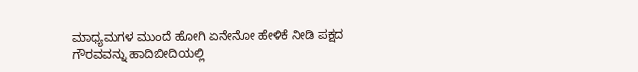ಮಾಧ್ಯಮಗಳ ಮುಂದೆ ಹೋಗಿ ಏನೇನೋ ಹೇಳಿಕೆ ನೀಡಿ ಪಕ್ಷದ ಗೌರವವನ್ನು ಹಾದಿಬೀದಿಯಲ್ಲಿ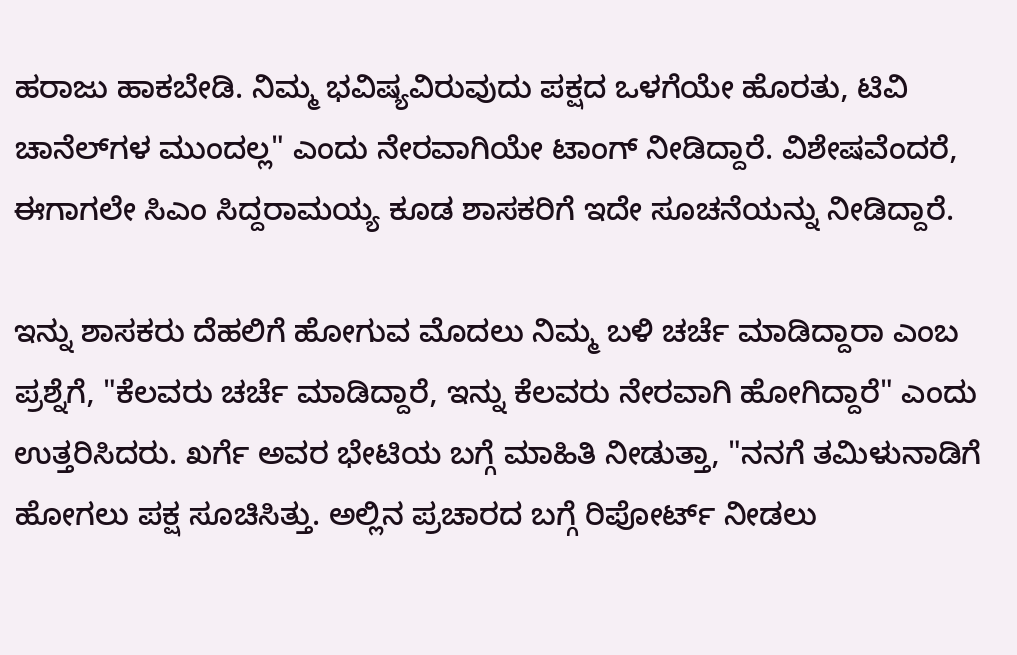ಹರಾಜು ಹಾಕಬೇಡಿ. ನಿಮ್ಮ ಭವಿಷ್ಯವಿರುವುದು ಪಕ್ಷದ ಒಳಗೆಯೇ ಹೊರತು, ಟಿವಿ ಚಾನೆಲ್‌ಗಳ ಮುಂದಲ್ಲ" ಎಂದು ನೇರವಾಗಿಯೇ ಟಾಂಗ್ ನೀಡಿದ್ದಾರೆ. ವಿಶೇಷವೆಂದರೆ, ಈಗಾಗಲೇ ಸಿಎಂ ಸಿದ್ದರಾಮಯ್ಯ ಕೂಡ ಶಾಸಕರಿಗೆ ಇದೇ ಸೂಚನೆಯನ್ನು ನೀಡಿದ್ದಾರೆ.

ಇನ್ನು ಶಾಸಕರು ದೆಹಲಿಗೆ ಹೋಗುವ ಮೊದಲು ನಿಮ್ಮ ಬಳಿ ಚರ್ಚೆ ಮಾಡಿದ್ದಾರಾ ಎಂಬ ಪ್ರಶ್ನೆಗೆ, "ಕೆಲವರು ಚರ್ಚೆ ಮಾಡಿದ್ದಾರೆ, ಇನ್ನು ಕೆಲವರು ನೇರವಾಗಿ ಹೋಗಿದ್ದಾರೆ" ಎಂದು ಉತ್ತರಿಸಿದರು. ಖರ್ಗೆ ಅವರ ಭೇಟಿಯ ಬಗ್ಗೆ ಮಾಹಿತಿ ನೀಡುತ್ತಾ, "ನನಗೆ ತಮಿಳುನಾಡಿಗೆ ಹೋಗಲು ಪಕ್ಷ ಸೂಚಿಸಿತ್ತು. ಅಲ್ಲಿನ ಪ್ರಚಾರದ ಬಗ್ಗೆ ರಿಪೋರ್ಟ್ ನೀಡಲು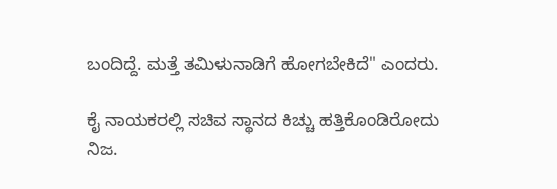ಬಂದಿದ್ದೆ. ಮತ್ತೆ ತಮಿಳುನಾಡಿಗೆ ಹೋಗಬೇಕಿದೆ" ಎಂದರು.

ಕೈ ನಾಯಕರಲ್ಲಿ ಸಚಿವ ಸ್ಥಾನದ ಕಿಚ್ಚು ಹತ್ತಿಕೊಂಡಿರೋದು ನಿಜ.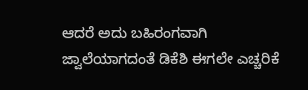ಆದರೆ ಅದು ಬಹಿರಂಗವಾಗಿ ಜ್ವಾಲೆಯಾಗದಂತೆ ಡಿಕೆಶಿ ಈಗಲೇ ಎಚ್ಚರಿಕೆ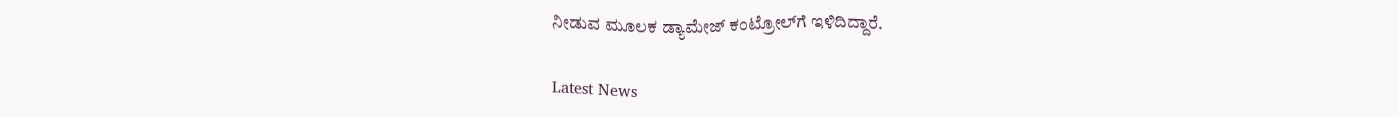ನೀಡುವ ಮೂಲಕ ಡ್ಯಾಮೇಜ್ ಕಂಟ್ರೋಲ್‌ಗೆ ಇಳಿದಿದ್ದಾರೆ.

Latest News